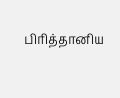பிரித்தானிய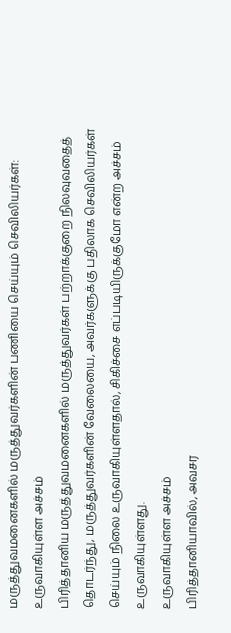மருத்துவமனைகளில் மருத்துவர்களின் பணியை செய்யும் செவிலியர்கள்: உருவாகியுள்ள அச்சம்
பிரித்தானிய மருத்துவமனைகளில் மருத்துவர்கள் பற்றாக்குறை நிலவுவதைத் தொடர்ந்து, மருத்துவர்களின் வேலையை, அவர்களுக்கு பதிலாக செவிலியர்கள் செய்யும் நிலை உருவாகியுள்ளதால், சிகிச்சை எப்படியிருக்குமோ என்ற அச்சம் உருவாகியுள்ளது.
உருவாகியுள்ள அச்சம்
பிரித்தானியாவில், அவசர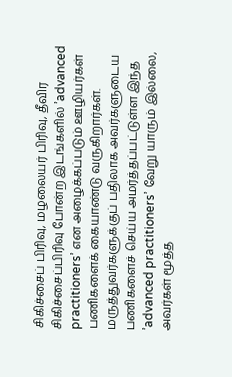சிகிச்சைப் பிரிவு, மழலையர் பிரிவு, தீவிர சிகிச்சைப்பிரிவு போன்ற இடங்களில் ’advanced practitioners’ என அழைக்கப்படும் ஊழியர்கள் பணிகளைக் கையாண்டு வருகிறார்கள்.
மருத்துவர்களுக்குப் பதிலாக அவர்களுடைய பணிகளைச் செய்ய அமர்த்தப்பட்டுள்ள இந்த ’advanced practitioners’ வேறு யாரும் இல்லை, அவர்கள் மூத்த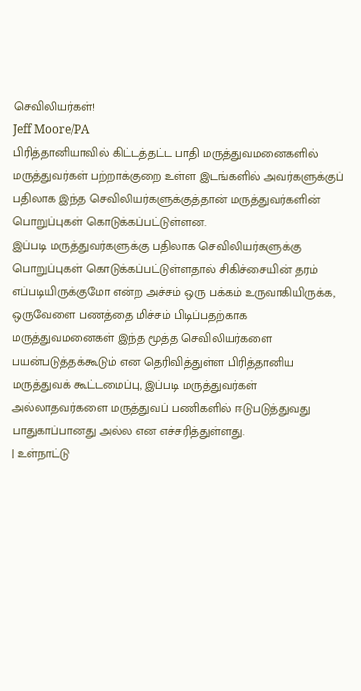செவிலியர்கள்!
Jeff Moore/PA
பிரித்தானியாவில் கிட்டத்தட்ட பாதி மருத்துவமனைகளில் மருத்துவர்கள் பற்றாக்குறை உள்ள இடங்களில் அவர்களுக்குப் பதிலாக இந்த செவிலியர்களுக்குத்தான் மருத்துவர்களின் பொறுப்புகள் கொடுக்கப்பட்டுள்ளன.
இப்படி மருத்துவர்களுக்கு பதிலாக செவிலியர்களுக்கு பொறுப்புகள் கொடுக்கப்பட்டுள்ளதால் சிகிச்சையின் தரம் எப்படியிருக்குமோ என்ற அச்சம் ஒரு பக்கம் உருவாகியிருக்க, ஒருவேளை பணத்தை மிச்சம் பிடிப்பதற்காக மருத்துவமனைகள் இந்த மூத்த செவிலியர்களை பயன்படுத்தக்கூடும் என தெரிவித்துள்ள பிரித்தானிய மருத்துவக் கூட்டமைப்பு, இப்படி மருத்துவர்கள் அல்லாதவர்களை மருத்துவப் பணிகளில் ஈடுபடுத்துவது பாதுகாப்பானது அல்ல என எச்சரித்துள்ளது.
| உள்நாட்டு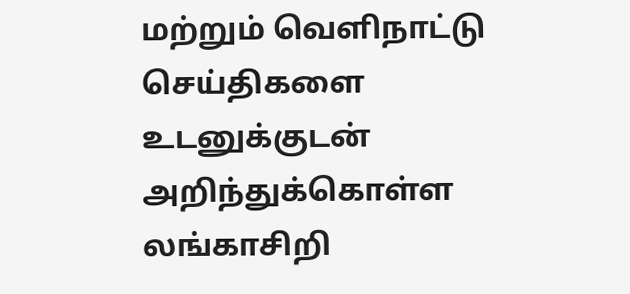மற்றும் வெளிநாட்டு செய்திகளை உடனுக்குடன் அறிந்துக்கொள்ள லங்காசிறி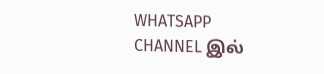WHATSAPP CHANNEL இல்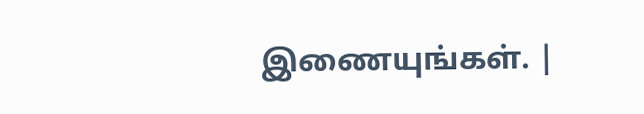இணையுங்கள். |